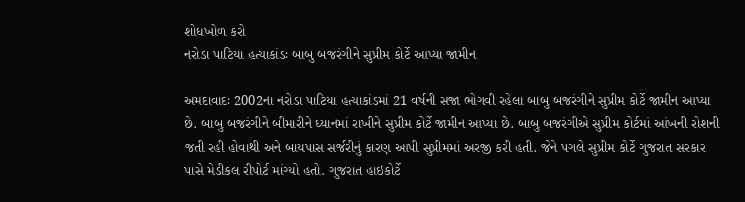શોધખોળ કરો
નરોડા પાટિયા હત્યાકાંડઃ બાબુ બજરંગીને સુપ્રીમ કોર્ટે આપ્યા જામીન

અમદાવાદઃ 2002ના નરોડા પાટિયા હત્યાકાંડમાં 21 વર્ષની સજા ભોગવી રહેલા બાબુ બજરંગીને સુપ્રીમ કોર્ટે જામીન આપ્યા છે. બાબુ બજરંગીને બીમારીને ધ્યાનમાં રાખીને સુપ્રીમ કોર્ટે જામીન આપ્યા છે. બાબુ બજરંગીએ સુપ્રીમ કોર્ટમાં આંખની રોશની જતી રહી હોવાથી અને બાયપાસ સર્જરીનું કારણ આપી સુપ્રીમમાં અરજી કરી હતી. જેને પગલે સુપ્રીમ કોર્ટે ગુજરાત સરકાર પાસે મેડીકલ રીપોર્ટ માંગ્યો હતો. ગુજરાત હાઇકોર્ટે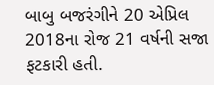બાબુ બજરંગીને 20 એપ્રિલ 2018ના રોજ 21 વર્ષની સજા ફટકારી હતી.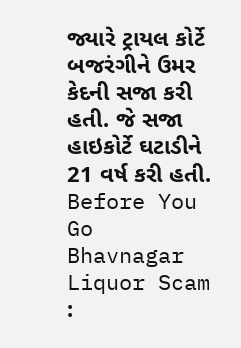જ્યારે ટ્રાયલ કોર્ટે બજરંગીને ઉમર કેદની સજા કરી હતી. જે સજા હાઇકોર્ટે ઘટાડીને 21 વર્ષ કરી હતી.
Before You Go
Bhavnagar Liquor Scam :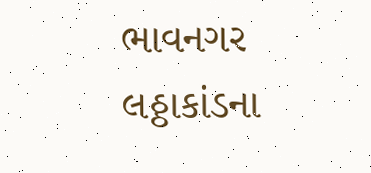ભાવનગર લઠ્ઠાકાંડના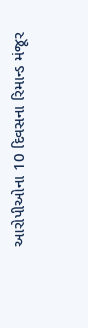આરોપીઓના 10 દિવસના રિમાન્ડ મંજૂર